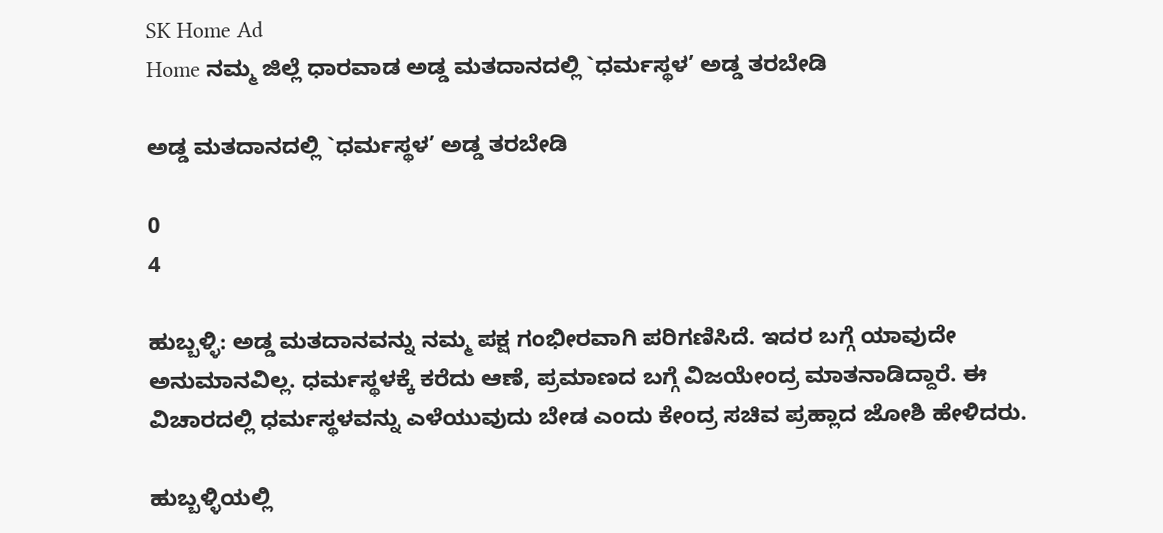SK Home Ad
Home ನಮ್ಮ ಜಿಲ್ಲೆ ಧಾರವಾಡ ಅಡ್ಡ ಮತದಾನದಲ್ಲಿ `ಧರ್ಮಸ್ಥಳ’ ಅಡ್ಡ ತರಬೇಡಿ

ಅಡ್ಡ ಮತದಾನದಲ್ಲಿ `ಧರ್ಮಸ್ಥಳ’ ಅಡ್ಡ ತರಬೇಡಿ

0
4

ಹುಬ್ಬಳ್ಳಿ: ಅಡ್ಡ ಮತದಾನವನ್ನು ನಮ್ಮ ಪಕ್ಷ ಗಂಭೀರವಾಗಿ ಪರಿಗಣಿಸಿದೆ. ಇದರ ಬಗ್ಗೆ ಯಾವುದೇ ಅನುಮಾನವಿಲ್ಲ. ಧರ್ಮಸ್ಥಳಕ್ಕೆ ಕರೆದು ಆಣೆ, ಪ್ರಮಾಣದ ಬಗ್ಗೆ ವಿಜಯೇಂದ್ರ ಮಾತನಾಡಿದ್ದಾರೆ. ಈ ವಿಚಾರದಲ್ಲಿ ಧರ್ಮಸ್ಥಳವನ್ನು ಎಳೆಯುವುದು ಬೇಡ ಎಂದು ಕೇಂದ್ರ ಸಚಿವ ಪ್ರಹ್ಲಾದ ಜೋಶಿ ಹೇಳಿದರು.

ಹುಬ್ಬಳ್ಳಿಯಲ್ಲಿ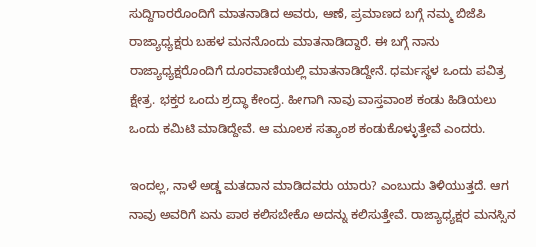ಸುದ್ದಿಗಾರರೊಂದಿಗೆ ಮಾತನಾಡಿದ ಅವರು, ಆಣೆ, ಪ್ರಮಾಣದ ಬಗ್ಗೆ ನಮ್ಮ ಬಿಜೆಪಿ ರಾಜ್ಯಾಧ್ಯಕ್ಷರು ಬಹಳ ಮನನೊಂದು ಮಾತನಾಡಿದ್ದಾರೆ. ಈ ಬಗ್ಗೆ ನಾನು ರಾಜ್ಯಾಧ್ಯಕ್ಷರೊಂದಿಗೆ ದೂರವಾಣಿಯಲ್ಲಿ ಮಾತನಾಡಿದ್ದೇನೆ. ಧರ್ಮಸ್ಥಳ ಒಂದು ಪವಿತ್ರ ಕ್ಷೇತ್ರ. ಭಕ್ತರ ಒಂದು ಶ್ರದ್ಧಾ ಕೇಂದ್ರ. ಹೀಗಾಗಿ ನಾವು ವಾಸ್ತವಾಂಶ ಕಂಡು ಹಿಡಿಯಲು ಒಂದು ಕಮಿಟಿ ಮಾಡಿದ್ದೇವೆ. ಆ ಮೂಲಕ ಸತ್ಯಾಂಶ ಕಂಡುಕೊಳ್ಳುತ್ತೇವೆ ಎಂದರು.

ಇಂದಲ್ಲ, ನಾಳೆ ಅಡ್ಡ ಮತದಾನ ಮಾಡಿದವರು ಯಾರು? ಎಂಬುದು ತಿಳಿಯುತ್ತದೆ. ಆಗ ನಾವು ಅವರಿಗೆ ಏನು ಪಾಠ ಕಲಿಸಬೇಕೊ ಅದನ್ನು ಕಲಿಸುತ್ತೇವೆ. ರಾಜ್ಯಾಧ್ಯಕ್ಷರ ಮನಸ್ಸಿನ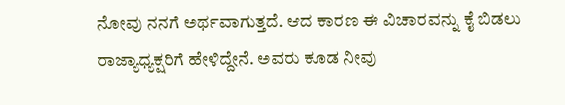ನೋವು ನನಗೆ ಅರ್ಥವಾಗುತ್ತದೆ. ಆದ ಕಾರಣ ಈ ವಿಚಾರವನ್ನು ಕೈ ಬಿಡಲು ರಾಜ್ಯಾಧ್ಯಕ್ಷರಿಗೆ ಹೇಳಿದ್ದೇನೆ. ಅವರು ಕೂಡ ನೀವು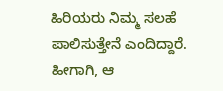ಹಿರಿಯರು ನಿಮ್ಮ ಸಲಹೆ ಪಾಲಿಸುತ್ತೇನೆ ಎಂದಿದ್ದಾರೆ. ಹೀಗಾಗಿ, ಆ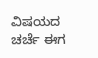ವಿಷಯದ ಚರ್ಚೆ ಈಗ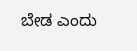ಬೇಡ ಎಂದು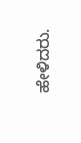ಹೇಳಿದರು.